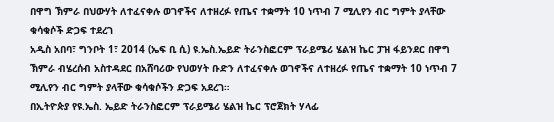በዋግ ኽምራ በህውሃት ለተፈናቀሉ ወገኖችና ለተዘረፉ የጤና ተቋማት 10 ነጥብ 7 ሚሊየን ብር ግምት ያላቸው ቁሳቁሶች ድጋፍ ተደረገ
አዲስ አበባ፣ ግንቦት 1፣ 2014 (ኤፍ ቢ ሲ) ዩ.ኤስ.ኤይድ ትራንስፎርም ፕራይሜሪ ሄልዝ ኬር ፓዝ ፋይንደር በዋግ ኽምራ ብሄረሰብ አስተዳደር በአሸባሪው የህወሃት ቡድን ለተፈናቀሉ ወገኖችና ለተዘረፉ የጤና ተቋማት 10 ነጥብ 7 ሚሊየን ብር ግምት ያላቸው ቁሳቁሶችን ድጋፍ አደረገ።
በኢትዮጵያ የዩ.ኤስ. ኤይድ ትራንስፎርም ፕራይሜሪ ሄልዝ ኬር ፕሮጀክት ሃላፊ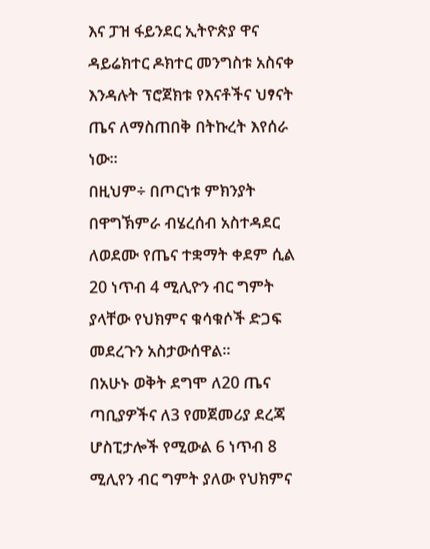እና ፓዝ ፋይንደር ኢትዮጵያ ዋና ዳይሬክተር ዶክተር መንግስቱ አስናቀ እንዳሉት ፕሮጀክቱ የእናቶችና ህፃናት ጤና ለማስጠበቅ በትኩረት እየሰራ ነው።
በዚህም÷ በጦርነቱ ምክንያት በዋግኽምራ ብሄረሰብ አስተዳደር ለወደሙ የጤና ተቋማት ቀደም ሲል 20 ነጥብ 4 ሚሊዮን ብር ግምት ያላቸው የህክምና ቁሳቁሶች ድጋፍ መደረጉን አስታውሰዋል።
በአሁኑ ወቅት ደግሞ ለ20 ጤና ጣቢያዎችና ለ3 የመጀመሪያ ደረጃ ሆስፒታሎች የሚውል 6 ነጥብ 8 ሚሊየን ብር ግምት ያለው የህክምና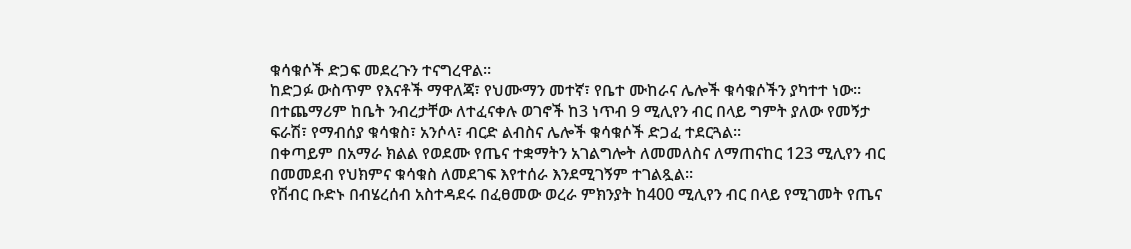ቁሳቁሶች ድጋፍ መደረጉን ተናግረዋል።
ከድጋፉ ውስጥም የእናቶች ማዋለጃ፣ የህሙማን መተኛ፣ የቤተ ሙከራና ሌሎች ቁሳቁሶችን ያካተተ ነው።
በተጨማሪም ከቤት ንብረታቸው ለተፈናቀሉ ወገኖች ከ3 ነጥብ 9 ሚሊየን ብር በላይ ግምት ያለው የመኝታ ፍራሽ፣ የማብሰያ ቁሳቁስ፣ አንሶላ፣ ብርድ ልብስና ሌሎች ቁሳቁሶች ድጋፈ ተደርጓል።
በቀጣይም በአማራ ክልል የወደሙ የጤና ተቋማትን አገልግሎት ለመመለስና ለማጠናከር 123 ሚሊየን ብር በመመደብ የህክምና ቁሳቁስ ለመደገፍ እየተሰራ እንደሚገኝም ተገልጿል።
የሽብር ቡድኑ በብሄረሰብ አስተዳደሩ በፈፀመው ወረራ ምክንያት ከ400 ሚሊየን ብር በላይ የሚገመት የጤና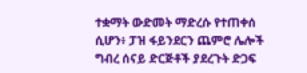ተቋማት ውድመት ማድረሱ የተጠቀሰ ሲሆን፥ ፓዝ ፋይንደርን ጨምሮ ሌሎች ግብረ ሰናይ ድርጅቶች ያደረጉት ድጋፍ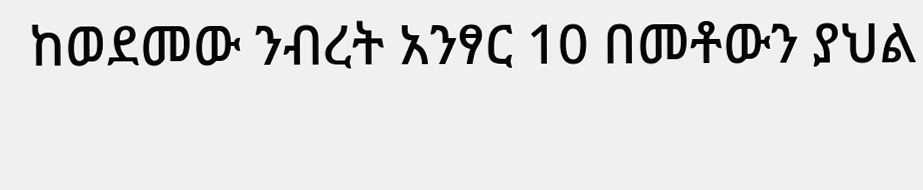ከወደመው ንብረት አንፃር 10 በመቶውን ያህል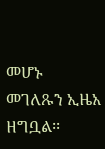መሆኑ መገለጹን ኢዜአ ዘግቧል፡፡